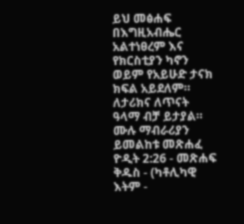ይህ መፅሐፍ በእግዚአብሔር አልተነፀረም እና የክርስቲያን ካኖን ወይም የአይሁድ ታናክ ክፍል አይደለም። ለታሪክና ለጥናት ዓላማ ብቻ ይታያል። ሙሉ ማብራሪያን ይመልከቱ መጽሐፈ ዮዲት 2:26 - መጽሐፍ ቅዱስ - (ካቶሊካዊ እትም -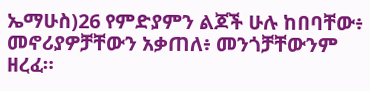ኤማሁስ)26 የምድያምን ልጆች ሁሉ ከበባቸው፥ መኖሪያዎቻቸውን አቃጠለ፥ መንጎቻቸውንም ዘረፈ።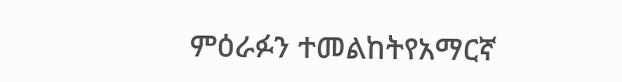ምዕራፉን ተመልከትየአማርኛ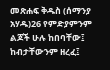መጽሐፍ ቅዱስ (ሰማንያ አሃዱ)26 የምድያምንም ልጆች ሁሉ ከበባቸው፤ ከብታቸውንም ዘረፈ፤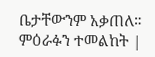ቤታቸውንም አቃጠለ። ምዕራፉን ተመልከት |